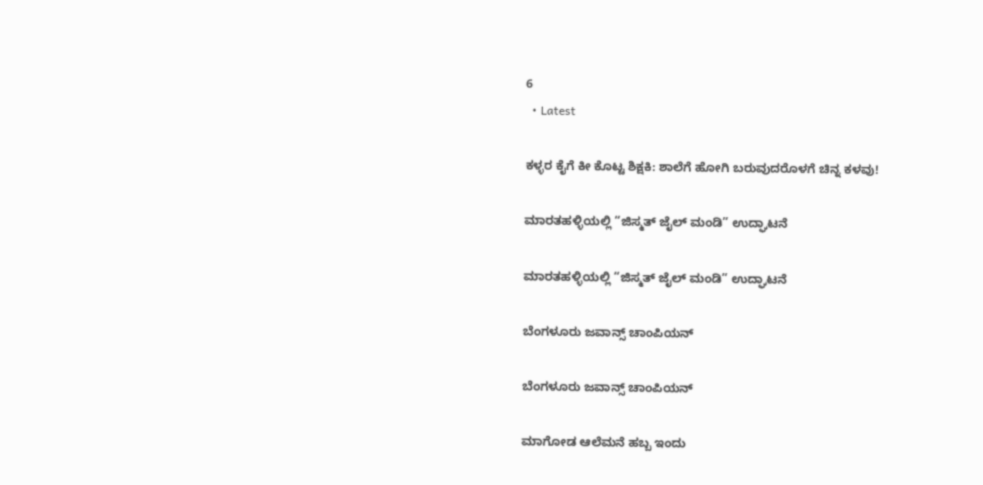6
  • Latest

ಕಳ್ಳರ ಕೈಗೆ ಕೀ ಕೊಟ್ಟ ಶಿಕ್ಷಕಿ: ಶಾಲೆಗೆ ಹೋಗಿ ಬರುವುದರೊಳಗೆ ಚಿನ್ನ ಕಳವು!

ಮಾರತಹಳ್ಳಿಯಲ್ಲಿ “ಜಿಸ್ಮತ್ ಜೈಲ್ ಮಂಡಿ” ಉದ್ಘಾಟನೆ

ಮಾರತಹಳ್ಳಿಯಲ್ಲಿ “ಜಿಸ್ಮತ್ ಜೈಲ್ ಮಂಡಿ” ಉದ್ಘಾಟನೆ

ಬೆಂಗಳೂರು ಜವಾನ್ಸ್ ಚಾಂಪಿಯನ್

ಬೆಂಗಳೂರು ಜವಾನ್ಸ್ ಚಾಂಪಿಯನ್

ಮಾಗೋಡ ಆಲೆಮನೆ ಹಬ್ಬ ಇಂದು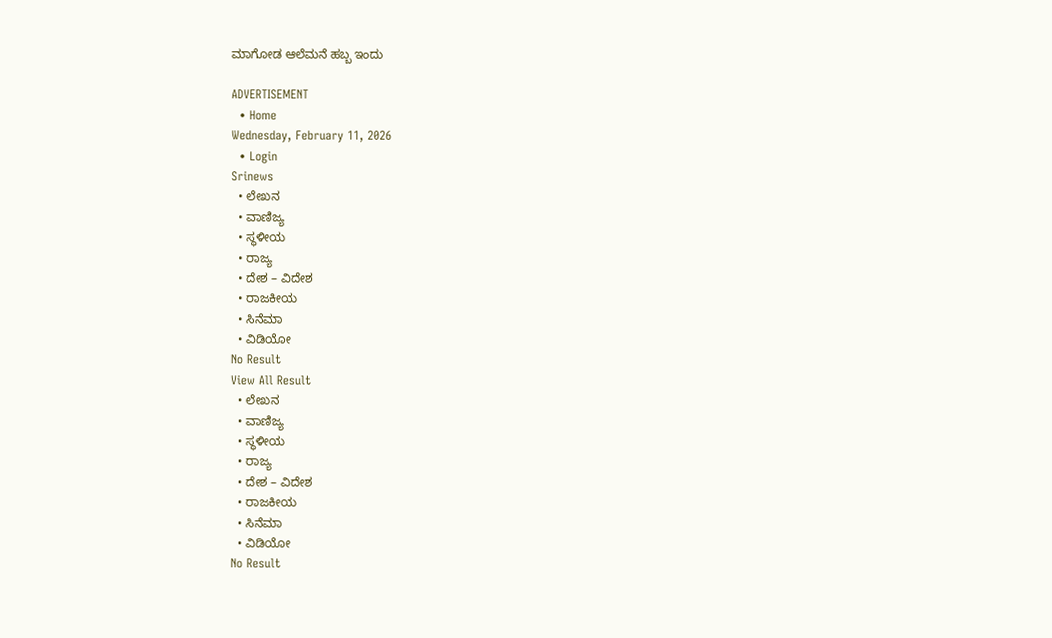ಮಾಗೋಡ ಆಲೆಮನೆ ಹಬ್ಬ ಇಂದು

ADVERTISEMENT
  • Home
Wednesday, February 11, 2026
  • Login
Srinews
  • ಲೇಖನ
  • ವಾಣಿಜ್ಯ
  • ಸ್ಥಳೀಯ
  • ರಾಜ್ಯ
  • ದೇಶ – ವಿದೇಶ
  • ರಾಜಕೀಯ
  • ಸಿನೆಮಾ
  • ವಿಡಿಯೋ
No Result
View All Result
  • ಲೇಖನ
  • ವಾಣಿಜ್ಯ
  • ಸ್ಥಳೀಯ
  • ರಾಜ್ಯ
  • ದೇಶ – ವಿದೇಶ
  • ರಾಜಕೀಯ
  • ಸಿನೆಮಾ
  • ವಿಡಿಯೋ
No Result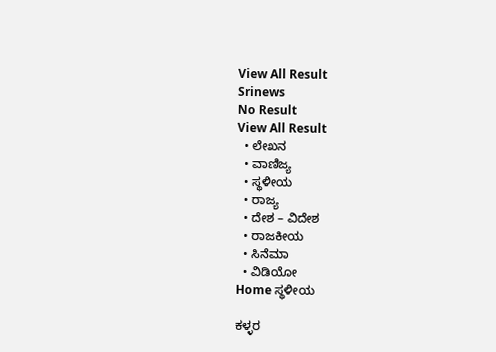View All Result
Srinews
No Result
View All Result
  • ಲೇಖನ
  • ವಾಣಿಜ್ಯ
  • ಸ್ಥಳೀಯ
  • ರಾಜ್ಯ
  • ದೇಶ – ವಿದೇಶ
  • ರಾಜಕೀಯ
  • ಸಿನೆಮಾ
  • ವಿಡಿಯೋ
Home ಸ್ಥಳೀಯ

ಕಳ್ಳರ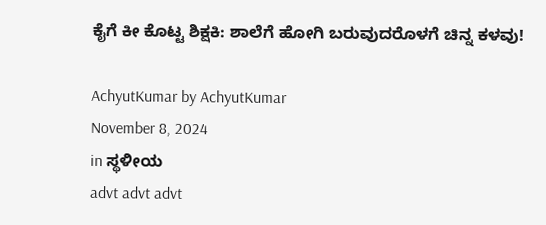ಕೈಗೆ ಕೀ ಕೊಟ್ಟ ಶಿಕ್ಷಕಿ: ಶಾಲೆಗೆ ಹೋಗಿ ಬರುವುದರೊಳಗೆ ಚಿನ್ನ ಕಳವು!

AchyutKumar by AchyutKumar
November 8, 2024
in ಸ್ಥಳೀಯ
advt advt advt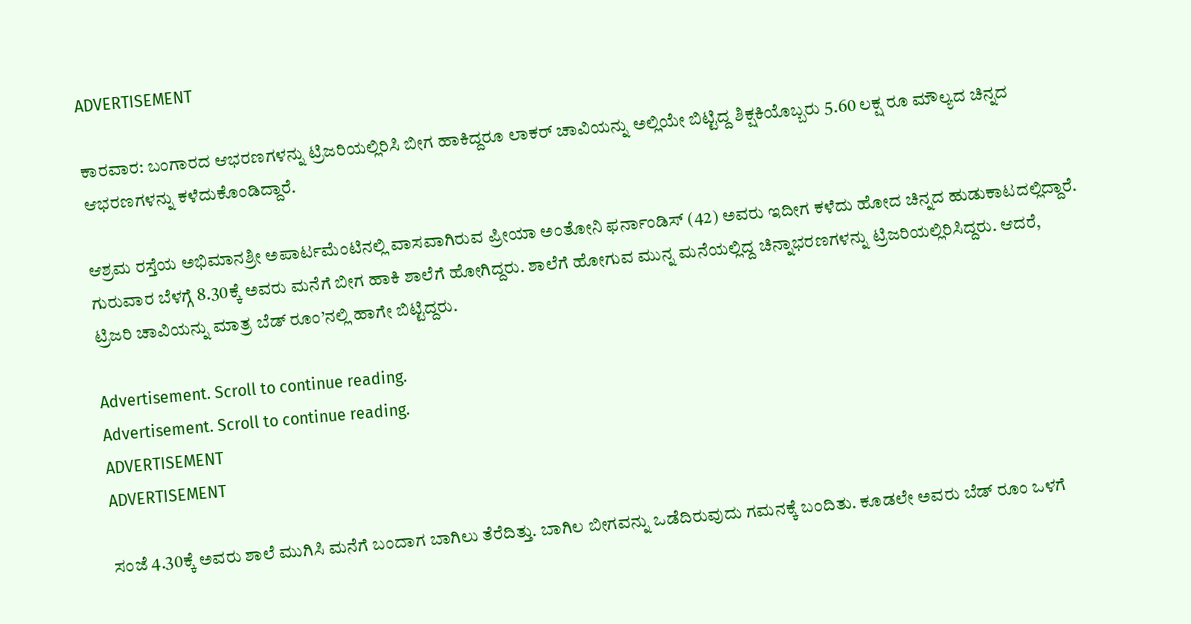ADVERTISEMENT

ಕಾರವಾರ: ಬಂಗಾರದ ಆಭರಣಗಳನ್ನು ಟ್ರಿಜರಿಯಲ್ಲಿರಿಸಿ ಬೀಗ ಹಾಕಿದ್ದರೂ ಲಾಕರ್ ಚಾವಿಯನ್ನು ಅಲ್ಲಿಯೇ ಬಿಟ್ಟಿದ್ದ ಶಿಕ್ಷಕಿಯೊಬ್ಬರು 5.60 ಲಕ್ಷ ರೂ ಮೌಲ್ಯದ ಚಿನ್ನದ ಆಭರಣಗಳನ್ನು ಕಳೆದುಕೊಂಡಿದ್ದಾರೆ.

ಆಶ್ರಮ ರಸ್ತೆಯ ಅಭಿಮಾನಶ್ರೀ ಅಪಾರ್ಟಮೆಂಟಿನಲ್ಲಿ ವಾಸವಾಗಿರುವ ಪ್ರೀಯಾ ಅಂತೋನಿ ಫರ್ನಾಂಡಿಸ್ (42) ಅವರು ಇದೀಗ ಕಳೆದು ಹೋದ ಚಿನ್ನದ ಹುಡುಕಾಟದಲ್ಲಿದ್ದಾರೆ. ಗುರುವಾರ ಬೆಳಗ್ಗೆ 8.30ಕ್ಕೆ ಅವರು ಮನೆಗೆ ಬೀಗ ಹಾಕಿ ಶಾಲೆಗೆ ಹೋಗಿದ್ದರು. ಶಾಲೆಗೆ ಹೋಗುವ ಮುನ್ನ ಮನೆಯಲ್ಲಿದ್ದ ಚಿನ್ನಾಭರಣಗಳನ್ನು ಟ್ರಿಜರಿಯಲ್ಲಿರಿಸಿದ್ದರು. ಆದರೆ, ಟ್ರಿಜರಿ ಚಾವಿಯನ್ನು ಮಾತ್ರ ಬೆಡ್ ರೂಂ’ನಲ್ಲಿ ಹಾಗೇ ಬಿಟ್ಟಿದ್ದರು.

Advertisement. Scroll to continue reading.
Advertisement. Scroll to continue reading.
ADVERTISEMENT
ADVERTISEMENT

ಸಂಜೆ 4.30ಕ್ಕೆ ಅವರು ಶಾಲೆ ಮುಗಿಸಿ ಮನೆಗೆ ಬಂದಾಗ ಬಾಗಿಲು ತೆರೆದಿತ್ತು. ಬಾಗಿಲ ಬೀಗವನ್ನು ಒಡೆದಿರುವುದು ಗಮನಕ್ಕೆ ಬಂದಿತು. ಕೂಡಲೇ ಅವರು ಬೆಡ್ ರೂಂ ಒಳಗೆ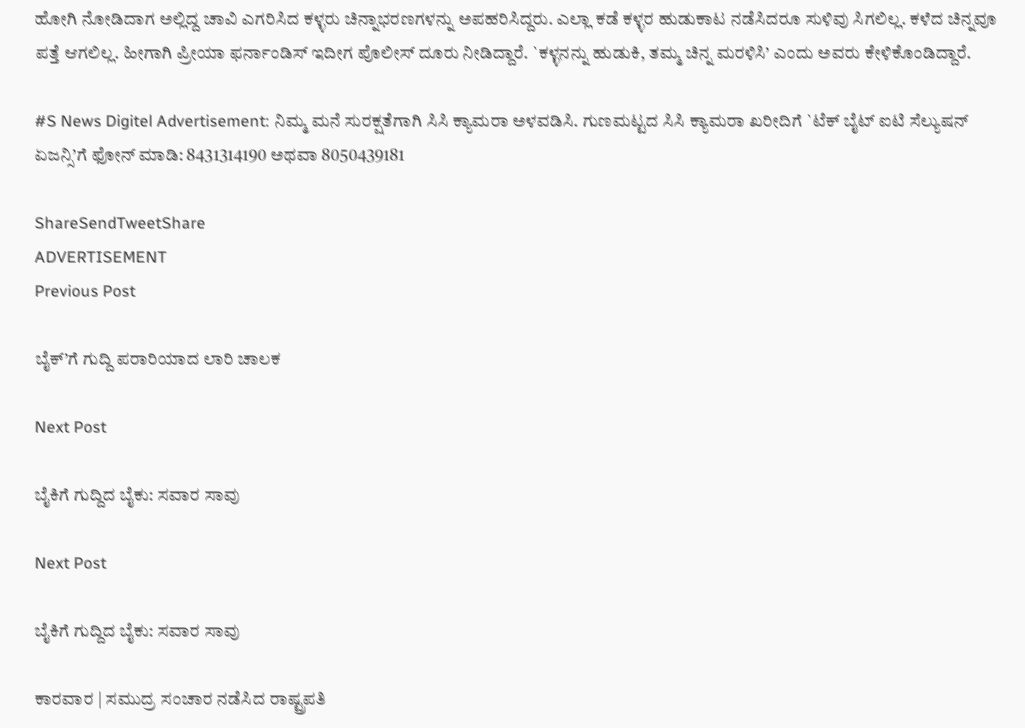ಹೋಗಿ ನೋಡಿದಾಗ ಅಲ್ಲಿದ್ದ ಚಾವಿ ಎಗರಿಸಿದ ಕಳ್ಳರು ಚಿನ್ನಾಭರಣಗಳನ್ನು ಅಪಹರಿಸಿದ್ದರು. ಎಲ್ಲಾ ಕಡೆ ಕಳ್ಳರ ಹುಡುಕಾಟ ನಡೆಸಿದರೂ ಸುಳಿವು ಸಿಗಲಿಲ್ಲ. ಕಳೆದ ಚಿನ್ನವೂ ಪತ್ತೆ ಆಗಲಿಲ್ಲ. ಹೀಗಾಗಿ ಪ್ರೀಯಾ ಫರ್ನಾಂಡಿಸ್ ಇದೀಗ ಪೊಲೀಸ್ ದೂರು ನೀಡಿದ್ದಾರೆ. `ಕಳ್ಳನನ್ನು ಹುಡುಕಿ, ತಮ್ಮ ಚಿನ್ನ ಮರಳಿಸಿ’ ಎಂದು ಅವರು ಕೇಳಿಕೊಂಡಿದ್ದಾರೆ.

#S News Digitel Advertisement: ನಿಮ್ಮ ಮನೆ ಸುರಕ್ಷತೆಗಾಗಿ ಸಿಸಿ ಕ್ಯಾಮರಾ ಅಳವಡಿಸಿ. ಗುಣಮಟ್ಟದ ಸಿಸಿ ಕ್ಯಾಮರಾ ಖರೀದಿಗೆ `ಟೆಕ್ ಬೈಟ್ ಐಟಿ ಸೆಲ್ಯುಷನ್ ಏಜನ್ಸಿ’ಗೆ ಫೋನ್ ಮಾಡಿ: 8431314190 ಅಥವಾ 8050439181

ShareSendTweetShare
ADVERTISEMENT
Previous Post

ಬೈಕ್’ಗೆ ಗುದ್ದಿ ಪರಾರಿಯಾದ ಲಾರಿ ಚಾಲಕ

Next Post

ಬೈಕಿಗೆ ಗುದ್ದಿದ ಬೈಕು: ಸವಾರ ಸಾವು

Next Post

ಬೈಕಿಗೆ ಗುದ್ದಿದ ಬೈಕು: ಸವಾರ ಸಾವು

ಕಾರವಾರ | ಸಮುದ್ರ ಸಂಚಾರ ನಡೆಸಿದ ರಾಷ್ಟ್ರಪತಿ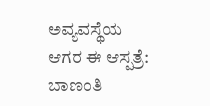ಅವ್ಯವಸ್ಥೆಯ ಆಗರ ಈ ಆಸ್ಪತ್ರೆ: ಬಾಣಂತಿ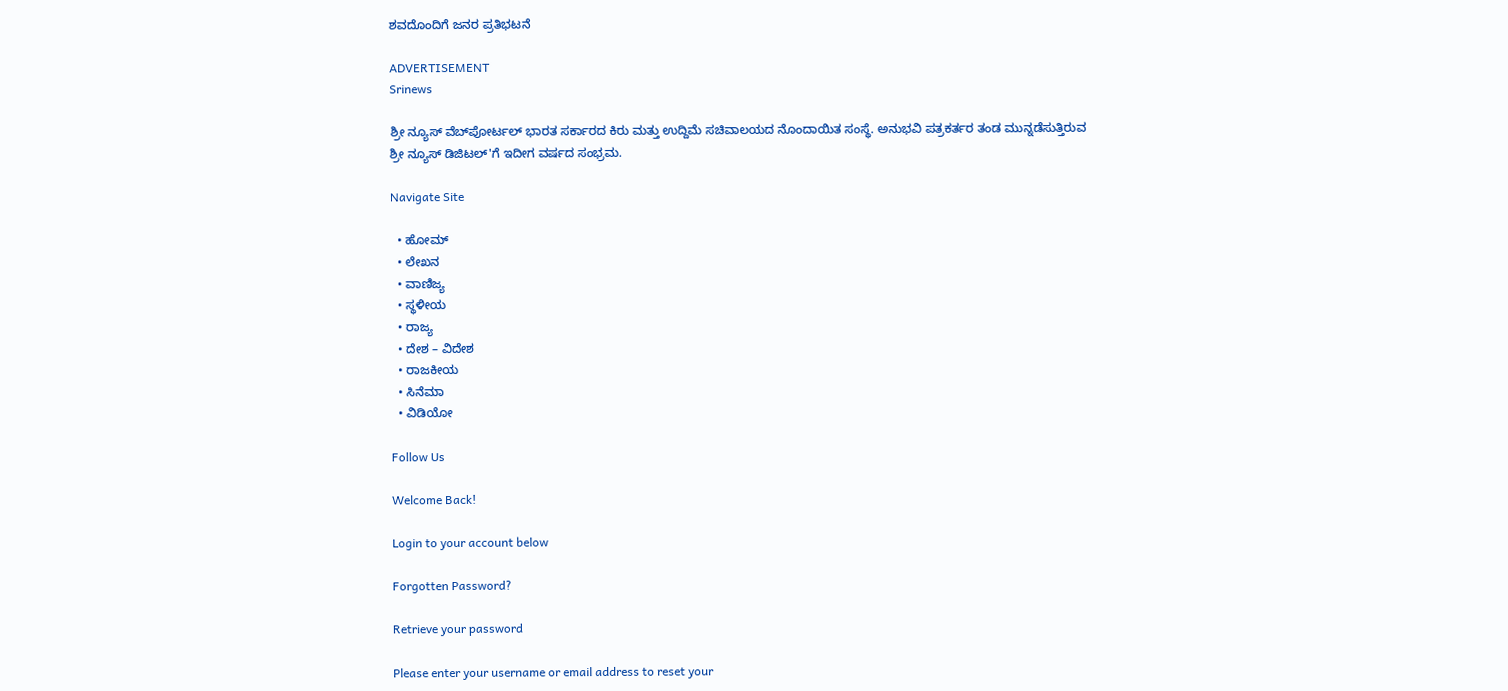ಶವದೊಂದಿಗೆ ಜನರ ಪ್ರತಿಭಟನೆ

ADVERTISEMENT
Srinews

ಶ್ರೀ ನ್ಯೂಸ್ ವೆಬ್‌ಪೋರ್ಟಲ್ ಭಾರತ ಸರ್ಕಾರದ ಕಿರು ಮತ್ತು ಉದ್ದಿಮೆ ಸಚಿವಾಲಯದ ನೊಂದಾಯಿತ ಸಂಸ್ಥೆ. ಅನುಭವಿ ಪತ್ರಕರ್ತರ ತಂಡ ಮುನ್ನಡೆಸುತ್ತಿರುವ ಶ್ರೀ ನ್ಯೂಸ್ ಡಿಜಿಟಲ್'ಗೆ ಇದೀಗ ವರ್ಷದ ಸಂಭ್ರಮ.

Navigate Site

  • ಹೋಮ್
  • ಲೇಖನ
  • ವಾಣಿಜ್ಯ
  • ಸ್ಥಳೀಯ
  • ರಾಜ್ಯ
  • ದೇಶ – ವಿದೇಶ
  • ರಾಜಕೀಯ
  • ಸಿನೆಮಾ
  • ವಿಡಿಯೋ

Follow Us

Welcome Back!

Login to your account below

Forgotten Password?

Retrieve your password

Please enter your username or email address to reset your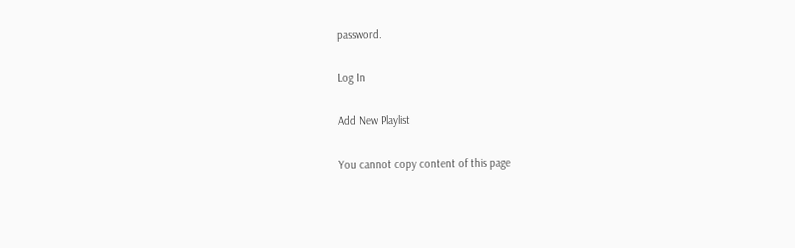password.

Log In

Add New Playlist

You cannot copy content of this page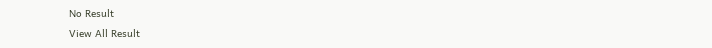No Result
View All Result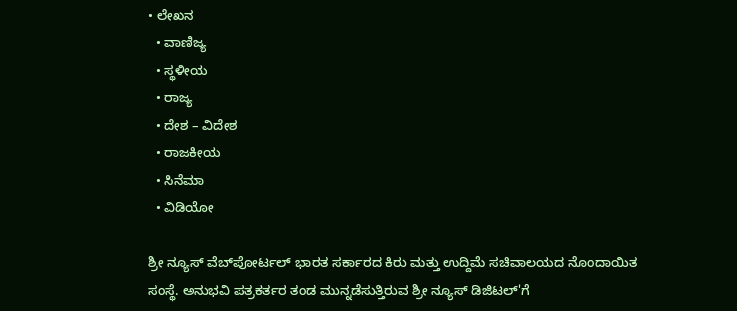• ಲೇಖನ
  • ವಾಣಿಜ್ಯ
  • ಸ್ಥಳೀಯ
  • ರಾಜ್ಯ
  • ದೇಶ – ವಿದೇಶ
  • ರಾಜಕೀಯ
  • ಸಿನೆಮಾ
  • ವಿಡಿಯೋ

ಶ್ರೀ ನ್ಯೂಸ್ ವೆಬ್‌ಪೋರ್ಟಲ್ ಭಾರತ ಸರ್ಕಾರದ ಕಿರು ಮತ್ತು ಉದ್ದಿಮೆ ಸಚಿವಾಲಯದ ನೊಂದಾಯಿತ ಸಂಸ್ಥೆ. ಅನುಭವಿ ಪತ್ರಕರ್ತರ ತಂಡ ಮುನ್ನಡೆಸುತ್ತಿರುವ ಶ್ರೀ ನ್ಯೂಸ್ ಡಿಜಿಟಲ್'ಗೆ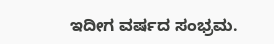ಇದೀಗ ವರ್ಷದ ಸಂಭ್ರಮ.